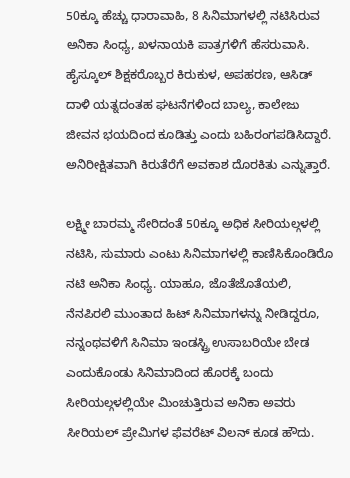50ಕ್ಕೂ ಹೆಚ್ಚು ಧಾರಾವಾಹಿ, 8 ಸಿನಿಮಾಗಳಲ್ಲಿ ನಟಿಸಿರುವ ಅನಿಕಾ ಸಿಂಧ್ಯ, ಖಳನಾಯಕಿ ಪಾತ್ರಗಳಿಗೆ ಹೆಸರುವಾಸಿ. ಹೈಸ್ಕೂಲ್ ಶಿಕ್ಷಕರೊಬ್ಬರ ಕಿರುಕುಳ, ಅಪಹರಣ, ಆಸಿಡ್ ದಾಳಿ ಯತ್ನದಂತಹ ಘಟನೆಗಳಿಂದ ಬಾಲ್ಯ, ಕಾಲೇಜು ಜೀವನ ಭಯದಿಂದ ಕೂಡಿತ್ತು ಎಂದು ಬಹಿರಂಗಪಡಿಸಿದ್ದಾರೆ. ಅನಿರೀಕ್ಷಿತವಾಗಿ ಕಿರುತೆರೆಗೆ ಅವಕಾಶ ದೊರಕಿತು ಎನ್ನುತ್ತಾರೆ.

ಲಕ್ಷ್ಮೀ ಬಾರಮ್ಮ ಸೇರಿದಂತೆ 50ಕ್ಕೂ ಅಧಿಕ ಸೀರಿಯಲ್ಗಳಲ್ಲಿ ನಟಿಸಿ, ಸುಮಾರು ಎಂಟು ಸಿನಿಮಾಗಳಲ್ಲಿ ಕಾಣಿಸಿಕೊಂಡಿರೊ ನಟಿ ಅನಿಕಾ ಸಿಂಧ್ಯ. ಯಾಹೂ, ಜೊತೆಜೊತೆಯಲಿ, ನೆನಪಿರಲಿ ಮುಂತಾದ ಹಿಟ್ ಸಿನಿಮಾಗಳನ್ನು ನೀಡಿದ್ದರೂ, ನನ್ನಂಥವಳಿಗೆ ಸಿನಿಮಾ ಇಂಡಸ್ಟ್ರಿ ಉಸಾಬರಿಯೇ ಬೇಡ ಎಂದುಕೊಂಡು ಸಿನಿಮಾದಿಂದ ಹೊರಕ್ಕೆ ಬಂದು ಸೀರಿಯಲ್ಗಳಲ್ಲಿಯೇ ಮಿಂಚುತ್ತಿರುವ ಅನಿಕಾ ಅವರು ಸೀರಿಯಲ್ ಪ್ರೇಮಿಗಳ ಫೆವರೆಟ್ ವಿಲನ್ ಕೂಡ ಹೌದು.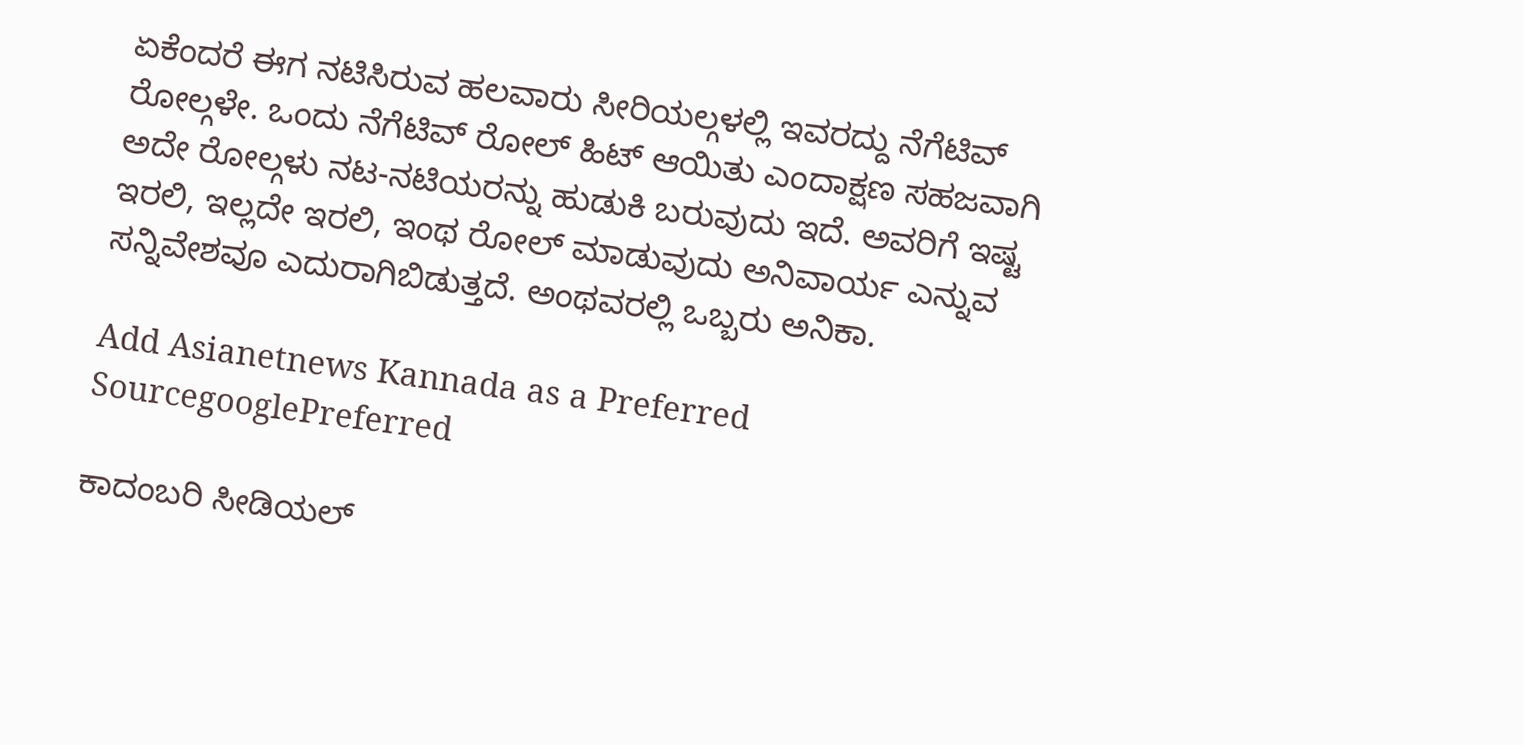ಏಕೆಂದರೆ ಈಗ ನಟಿಸಿರುವ ಹಲವಾರು ಸೀರಿಯಲ್ಗಳಲ್ಲಿ ಇವರದ್ದು ನೆಗೆಟಿವ್ ರೋಲ್ಗಳೇ. ಒಂದು ನೆಗೆಟಿವ್ ರೋಲ್ ಹಿಟ್ ಆಯಿತು ಎಂದಾಕ್ಷಣ ಸಹಜವಾಗಿ ಅದೇ ರೋಲ್ಗಳು ನಟ-ನಟಿಯರನ್ನು ಹುಡುಕಿ ಬರುವುದು ಇದೆ. ಅವರಿಗೆ ಇಷ್ಟ ಇರಲಿ, ಇಲ್ಲದೇ ಇರಲಿ, ಇಂಥ ರೋಲ್ ಮಾಡುವುದು ಅನಿವಾರ್ಯ ಎನ್ನುವ ಸನ್ನಿವೇಶವೂ ಎದುರಾಗಿಬಿಡುತ್ತದೆ. ಅಂಥವರಲ್ಲಿ ಒಬ್ಬರು ಅನಿಕಾ.

Add Asianetnews Kannada as a Preferred SourcegooglePreferred

ಕಾದಂಬರಿ ಸೀಡಿಯಲ್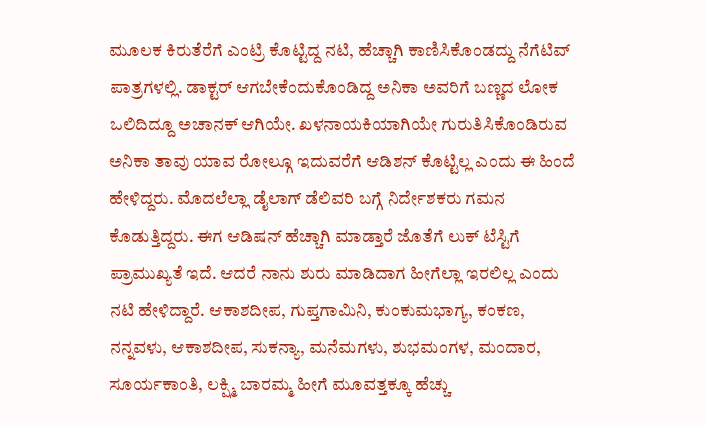ಮೂಲಕ ಕಿರುತೆರೆಗೆ ಎಂಟ್ರಿ ಕೊಟ್ಟಿದ್ದ ನಟಿ, ಹೆಚ್ಚಾಗಿ ಕಾಣಿಸಿಕೊಂಡದ್ದು ನೆಗೆಟಿವ್ ಪಾತ್ರಗಳಲ್ಲಿ. ಡಾಕ್ಟರ್ ಆಗಬೇಕೆಂದುಕೊಂಡಿದ್ದ ಅನಿಕಾ ಅವರಿಗೆ ಬಣ್ಣದ ಲೋಕ ಒಲಿದಿದ್ದೂ ಅಚಾನಕ್ ಆಗಿಯೇ. ಖಳನಾಯಕಿಯಾಗಿಯೇ ಗುರುತಿಸಿಕೊಂಡಿರುವ ಅನಿಕಾ ತಾವು ಯಾವ ರೋಲ್ಗೂ ಇದುವರೆಗೆ ಆಡಿಶನ್ ಕೊಟ್ಟಿಲ್ಲ ಎಂದು ಈ ಹಿಂದೆ ಹೇಳಿದ್ದರು. ಮೊದಲೆಲ್ಲಾ ಡೈಲಾಗ್ ಡೆಲಿವರಿ ಬಗ್ಗೆ ನಿರ್ದೇಶಕರು ಗಮನ ಕೊಡುತ್ತಿದ್ದರು. ಈಗ ಆಡಿಷನ್ ಹೆಚ್ಚಾಗಿ ಮಾಡ್ತಾರೆ ಜೊತೆಗೆ ಲುಕ್ ಟೆಸ್ಟಿಗೆ ಪ್ರಾಮುಖ್ಯತೆ ಇದೆ. ಆದರೆ ನಾನು ಶುರು ಮಾಡಿದಾಗ ಹೀಗೆಲ್ಲಾ ಇರಲಿಲ್ಲ ಎಂದು ನಟಿ ಹೇಳಿದ್ದಾರೆ. ಆಕಾಶದೀಪ, ಗುಪ್ತಗಾಮಿನಿ, ಕುಂಕುಮಭಾಗ್ಯ, ಕಂಕಣ, ನನ್ನವಳು, ಆಕಾಶದೀಪ, ಸುಕನ್ಯಾ, ಮನೆಮಗಳು, ಶುಭಮಂಗಳ, ಮಂದಾರ, ಸೂರ್ಯಕಾಂತಿ, ಲಕ್ಷ್ಮಿ ಬಾರಮ್ಮ ಹೀಗೆ ಮೂವತ್ತಕ್ಕೂ ಹೆಚ್ಚು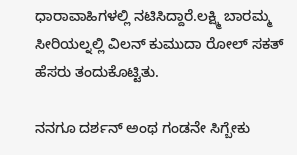ಧಾರಾವಾಹಿಗಳಲ್ಲಿ ನಟಿಸಿದ್ದಾರೆ.ಲಕ್ಷ್ಮಿ ಬಾರಮ್ಮ ಸೀರಿಯಲ್ನಲ್ಲಿ ವಿಲನ್ ಕುಮುದಾ ರೋಲ್ ಸಕತ್ ಹೆಸರು ತಂದುಕೊಟ್ಟಿತು.

ನನಗೂ ದರ್ಶನ್ ಅಂಥ ಗಂಡನೇ ಸಿಗ್ಬೇಕು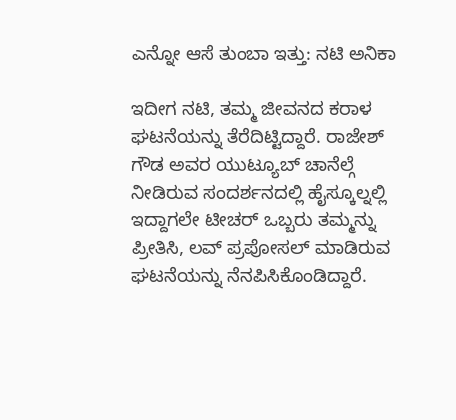ಎನ್ನೋ ಆಸೆ ತುಂಬಾ ಇತ್ತು: ನಟಿ ಅನಿಕಾ

ಇದೀಗ ನಟಿ, ತಮ್ಮ ಜೀವನದ ಕರಾಳ ಘಟನೆಯನ್ನು ತೆರೆದಿಟ್ಟಿದ್ದಾರೆ. ರಾಜೇಶ್ ಗೌಡ ಅವರ ಯುಟ್ಯೂಬ್ ಚಾನೆಲ್ಗೆ ನೀಡಿರುವ ಸಂದರ್ಶನದಲ್ಲಿ ಹೈಸ್ಕೂಲ್ನಲ್ಲಿ ಇದ್ದಾಗಲೇ ಟೀಚರ್ ಒಬ್ಬರು ತಮ್ಮನ್ನು ಪ್ರೀತಿಸಿ, ಲವ್ ಪ್ರಪೋಸಲ್ ಮಾಡಿರುವ ಘಟನೆಯನ್ನು ನೆನಪಿಸಿಕೊಂಡಿದ್ದಾರೆ.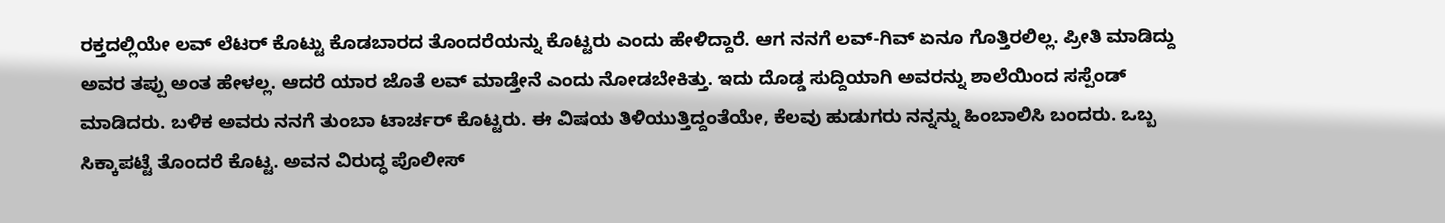ರಕ್ತದಲ್ಲಿಯೇ ಲವ್ ಲೆಟರ್ ಕೊಟ್ಟು ಕೊಡಬಾರದ ತೊಂದರೆಯನ್ನು ಕೊಟ್ಟರು ಎಂದು ಹೇಳಿದ್ದಾರೆ. ಆಗ ನನಗೆ ಲವ್-ಗಿವ್ ಏನೂ ಗೊತ್ತಿರಲಿಲ್ಲ. ಪ್ರೀತಿ ಮಾಡಿದ್ದು ಅವರ ತಪ್ಪು ಅಂತ ಹೇಳಲ್ಲ. ಆದರೆ ಯಾರ ಜೊತೆ ಲವ್ ಮಾಡ್ತೇನೆ ಎಂದು ನೋಡಬೇಕಿತ್ತು. ಇದು ದೊಡ್ಡ ಸುದ್ದಿಯಾಗಿ ಅವರನ್ನು ಶಾಲೆಯಿಂದ ಸಸ್ಪೆಂಡ್ ಮಾಡಿದರು. ಬಳಿಕ ಅವರು ನನಗೆ ತುಂಬಾ ಟಾರ್ಚರ್ ಕೊಟ್ಟರು. ಈ ವಿಷಯ ತಿಳಿಯುತ್ತಿದ್ದಂತೆಯೇ, ಕೆಲವು ಹುಡುಗರು ನನ್ನನ್ನು ಹಿಂಬಾಲಿಸಿ ಬಂದರು. ಒಬ್ಬ ಸಿಕ್ಕಾಪಟ್ಟೆ ತೊಂದರೆ ಕೊಟ್ಟ. ಅವನ ವಿರುದ್ಧ ಪೊಲೀಸ್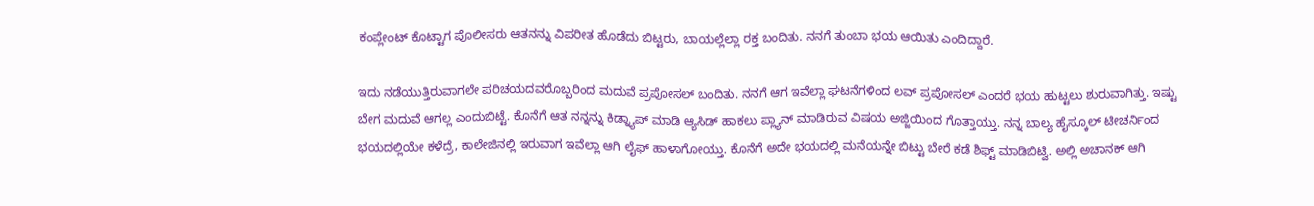ಕಂಪ್ಲೇಂಟ್ ಕೊಟ್ಟಾಗ ಪೊಲೀಸರು ಆತನನ್ನು ವಿಪರೀತ ಹೊಡೆದು ಬಿಟ್ಟರು, ಬಾಯಲ್ಲೆಲ್ಲಾ ರಕ್ತ ಬಂದಿತು. ನನಗೆ ತುಂಬಾ ಭಯ ಆಯಿತು ಎಂದಿದ್ದಾರೆ.

ಇದು ನಡೆಯುತ್ತಿರುವಾಗಲೇ ಪರಿಚಯದವರೊಬ್ಬರಿಂದ ಮದುವೆ ಪ್ರಪೋಸಲ್ ಬಂದಿತು. ನನಗೆ ಆಗ ಇವೆಲ್ಲಾ ಘಟನೆಗಳಿಂದ ಲವ್ ಪ್ರಪೋಸಲ್ ಎಂದರೆ ಭಯ ಹುಟ್ಟಲು ಶುರುವಾಗಿತ್ತು. ಇಷ್ಟು ಬೇಗ ಮದುವೆ ಆಗಲ್ಲ ಎಂದುಬಿಟ್ಟೆ. ಕೊನೆಗೆ ಆತ ನನ್ನನ್ನು ಕಿಡ್ನ್ಯಾಪ್ ಮಾಡಿ ಆ್ಯಸಿಡ್ ಹಾಕಲು ಪ್ಲ್ಯಾನ್ ಮಾಡಿರುವ ವಿಷಯ ಅಜ್ಜಿಯಿಂದ ಗೊತ್ತಾಯ್ತು. ನನ್ನ ಬಾಲ್ಯ ಹೈಸ್ಕೂಲ್ ಟೀಚರ್ನಿಂದ ಭಯದಲ್ಲಿಯೇ ಕಳೆದ್ರೆ, ಕಾಲೇಜಿನಲ್ಲಿ ಇರುವಾಗ ಇವೆಲ್ಲಾ ಆಗಿ ಲೈಫ್ ಹಾಳಾಗೋಯ್ತು. ಕೊನೆಗೆ ಅದೇ ಭಯದಲ್ಲಿ ಮನೆಯನ್ನೇ ಬಿಟ್ಟು ಬೇರೆ ಕಡೆ ಶಿಫ್ಟ್ ಮಾಡಿಬಿಟ್ವಿ. ಅಲ್ಲಿ ಅಚಾನಕ್ ಆಗಿ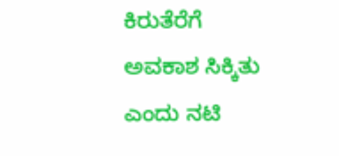ಕಿರುತೆರೆಗೆ ಅವಕಾಶ ಸಿಕ್ಕಿತು ಎಂದು ನಟಿ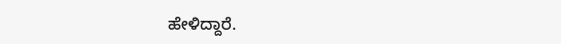ಹೇಳಿದ್ದಾರೆ.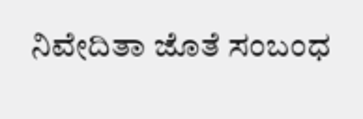ನಿವೇದಿತಾ ಜೊತೆ ಸಂಬಂಧ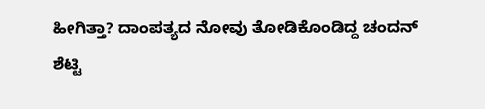ಹೀಗಿತ್ತಾ? ದಾಂಪತ್ಯದ ನೋವು ತೋಡಿಕೊಂಡಿದ್ದ ಚಂದನ್‌ ಶೆಟ್ಟಿ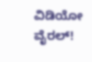ವಿಡಿಯೋ ವೈರಲ್‌!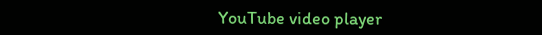YouTube video player